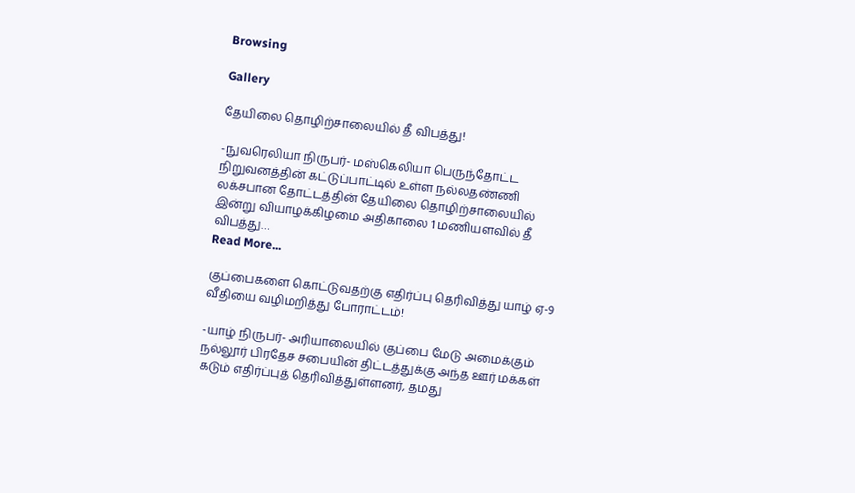Browsing

Gallery

தேயிலை தொழிற்சாலையில் தீ விபத்து!

-நுவரெலியா நிருபர்- மஸ்கெலியா பெருந்தோட்ட நிறுவனத்தின் கட்டுப்பாட்டில் உள்ள நல்லதண்ணி லக்சபான தோட்டத்தின் தேயிலை தொழிற்சாலையில் இன்று வியாழக்கிழமை அதிகாலை 1 மணியளவில் தீ விபத்து…
Read More...

குப்பைகளை கொட்டுவதற்கு எதிர்ப்பு தெரிவித்து யாழ் ஏ-9 வீதியை வழிமறித்து போராட்டம்!

-யாழ் நிருபர்- அரியாலையில் குப்பை மேடு அமைக்கும் நல்லூர் பிரதேச சபையின் திட்டத்துக்கு அந்த ஊர் மக்கள் கடும் எதிர்ப்புத் தெரிவித்துள்ளனர், தமது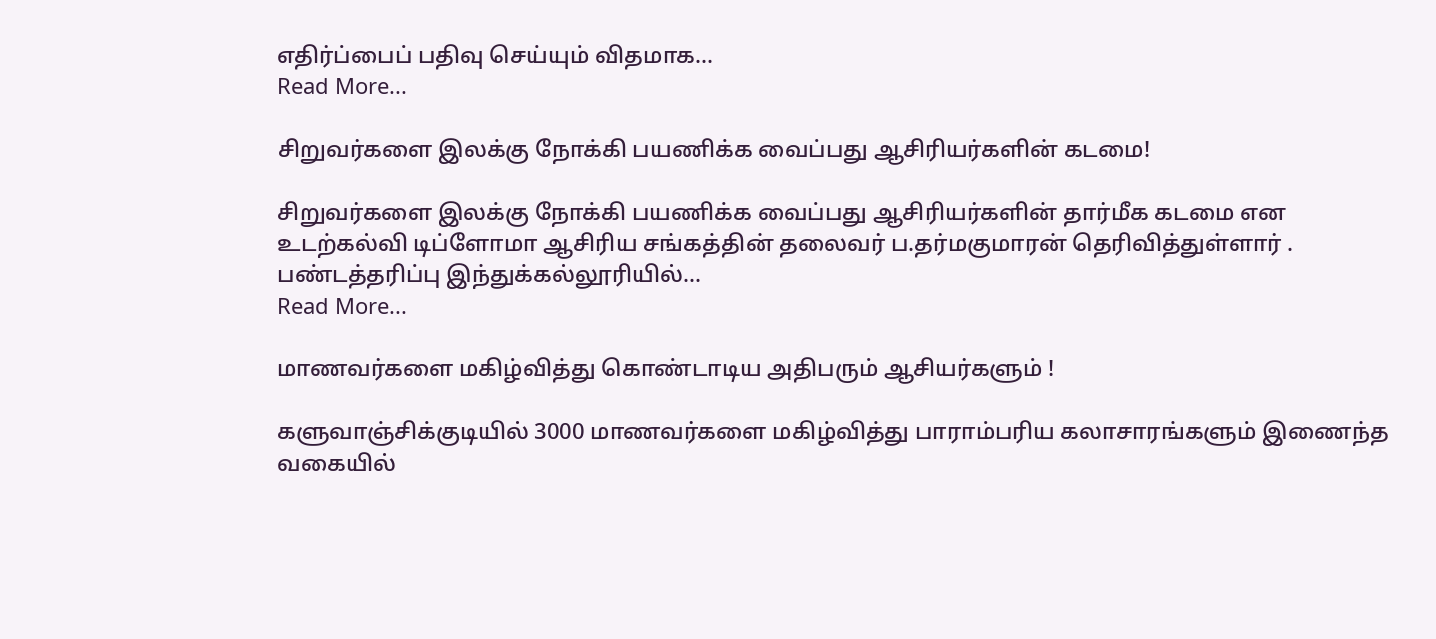எதிர்ப்பைப் பதிவு செய்யும் விதமாக…
Read More...

சிறுவர்களை இலக்கு நோக்கி பயணிக்க வைப்பது ஆசிரியர்களின் கடமை!

சிறுவர்களை இலக்கு நோக்கி பயணிக்க வைப்பது ஆசிரியர்களின் தார்மீக கடமை என உடற்கல்வி டிப்ளோமா ஆசிரிய சங்கத்தின் தலைவர் ப.தர்மகுமாரன் தெரிவித்துள்ளார் . பண்டத்தரிப்பு இந்துக்கல்லூரியில்…
Read More...

மாணவர்களை மகிழ்வித்து கொண்டாடிய அதிபரும் ஆசியர்களும் !

களுவாஞ்சிக்குடியில் 3000 மாணவர்களை மகிழ்வித்து பாராம்பரிய கலாசாரங்களும் இணைந்த வகையில்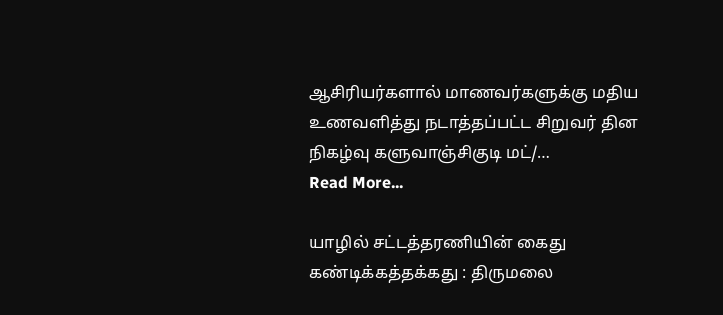ஆசிரியர்களால் மாணவர்களுக்கு மதிய உணவளித்து நடாத்தப்பட்ட சிறுவர் தின நிகழ்வு களுவாஞ்சிகுடி மட்/…
Read More...

யாழில் சட்டத்தரணியின் கைது கண்டிக்கத்தக்கது : திருமலை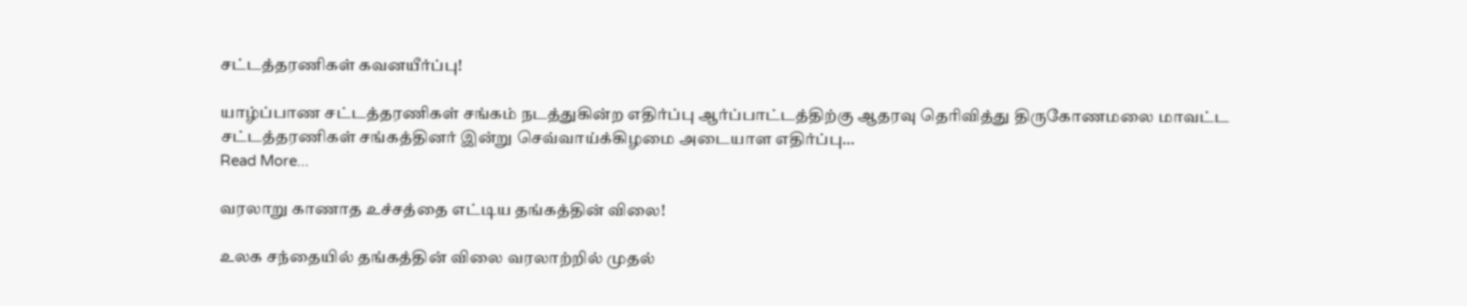சட்டத்தரணிகள் கவனயீர்ப்பு!

யாழ்ப்பாண சட்டத்தரணிகள் சங்கம் நடத்துகின்ற எதிர்ப்பு ஆர்ப்பாட்டத்திற்கு ஆதரவு தெரிவித்து திருகோணமலை மாவட்ட சட்டத்தரணிகள் சங்கத்தினர் இன்று செவ்வாய்க்கிழமை அடையாள எதிர்ப்பு…
Read More...

வரலாறு காணாத உச்சத்தை எட்டிய தங்கத்தின் விலை!

உலக சந்தையில் தங்கத்தின் விலை வரலாற்றில் முதல்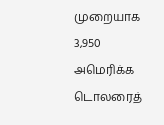முறையாக 3,950 அமெரிக்க டொலரைத்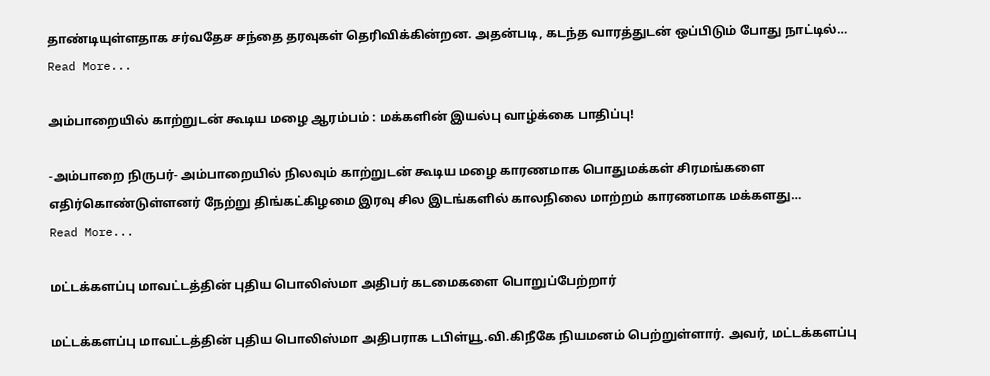தாண்டியுள்ளதாக சர்வதேச சந்தை தரவுகள் தெரிவிக்கின்றன. அதன்படி, கடந்த வாரத்துடன் ஒப்பிடும் போது நாட்டில்…
Read More...

அம்பாறையில் காற்றுடன் கூடிய மழை ஆரம்பம் : மக்களின் இயல்பு வாழ்க்கை பாதிப்பு!

-அம்பாறை நிருபர்- அம்பாறையில் நிலவும் காற்றுடன் கூடிய மழை காரணமாக பொதுமக்கள் சிரமங்களை எதிர்கொண்டுள்ளனர் நேற்று திங்கட்கிழமை இரவு சில இடங்களில் காலநிலை மாற்றம் காரணமாக மக்களது…
Read More...

மட்டக்களப்பு மாவட்டத்தின் புதிய பொலிஸ்மா அதிபர் கடமைகளை பொறுப்பேற்றார்

மட்டக்களப்பு மாவட்டத்தின் புதிய பொலிஸ்மா அதிபராக டபிள்யூ.வி.கிநீகே நியமனம் பெற்றுள்ளார். அவர், மட்டக்களப்பு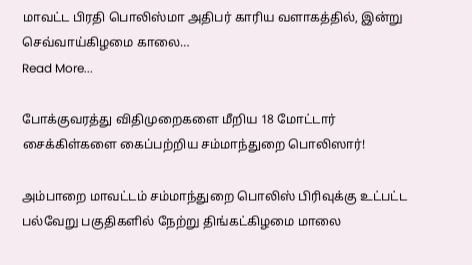மாவட்ட பிரதி பொலிஸ்மா அதிபர் காரிய வளாகத்தில், இன்று செவ்வாய்கிழமை காலை…
Read More...

போக்குவரத்து விதிமுறைகளை மீறிய 18 மோட்டார் சைக்கிள்களை கைப்பற்றிய சம்மாந்துறை பொலிஸார்!

அம்பாறை மாவட்டம் சம்மாந்துறை பொலிஸ் பிரிவுக்கு உட்பட்ட பல்வேறு பகுதிகளில் நேற்று திங்கட்கிழமை மாலை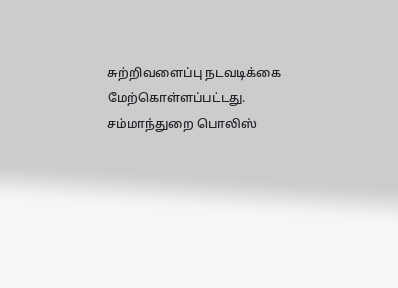சுற்றிவளைப்பு நடவடிக்கை மேற்கொள்ளப்பட்டது. சம்மாந்துறை பொலிஸ்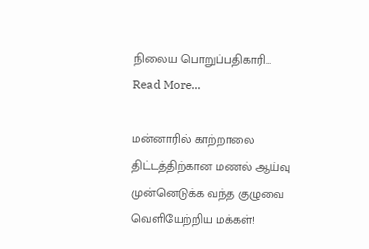நிலைய பொறுப்பதிகாரி…
Read More...

மன்னாரில் காற்றாலை திட்டத்திற்கான மணல் ஆய்வு முன்னெடுக்க வந்த குழுவை வெளியேற்றிய மக்கள்!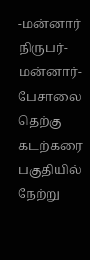-மன்னார் நிருபர்- மன்னார்-பேசாலை தெற்கு கடற்கரை பகுதியில் நேற்று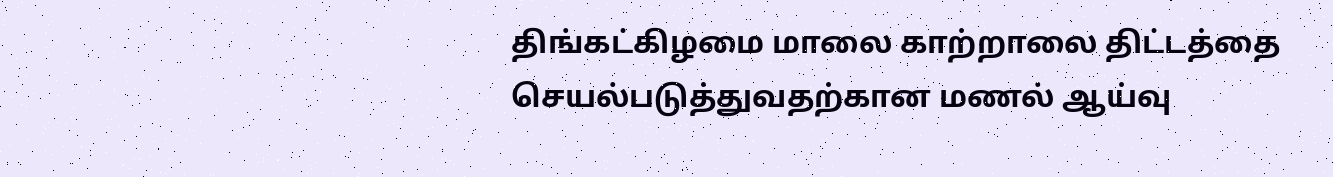திங்கட்கிழமை மாலை காற்றாலை திட்டத்தை செயல்படுத்துவதற்கான மணல் ஆய்வு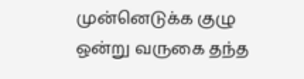முன்னெடுக்க குழு ஒன்று வருகை தந்த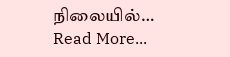நிலையில்…
Read More...